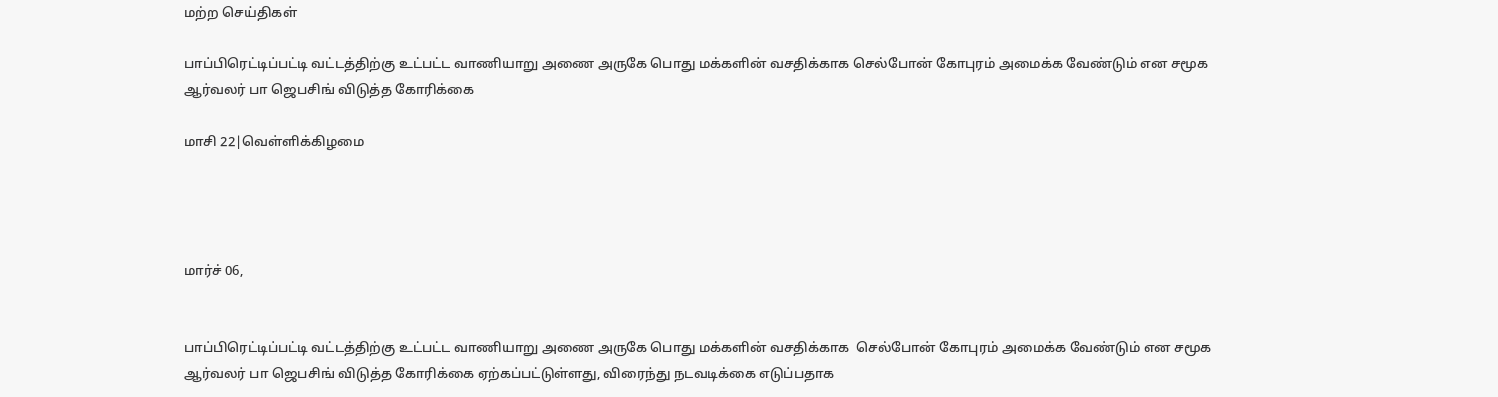மற்ற செய்திகள்

பாப்பிரெட்டிப்பட்டி வட்டத்திற்கு உட்பட்ட வாணியாறு அணை அருகே பொது மக்களின் வசதிக்காக செல்போன் கோபுரம் அமைக்க வேண்டும் என சமூக ஆர்வலர் பா ஜெபசிங் விடுத்த கோரிக்கை

மாசி 22|வெள்ளிக்கிழமை




மார்ச் 06,


பாப்பிரெட்டிப்பட்டி வட்டத்திற்கு உட்பட்ட வாணியாறு அணை அருகே பொது மக்களின் வசதிக்காக  செல்போன் கோபுரம் அமைக்க வேண்டும் என சமூக ஆர்வலர் பா ஜெபசிங் விடுத்த கோரிக்கை ஏற்கப்பட்டுள்ளது, விரைந்து நடவடிக்கை எடுப்பதாக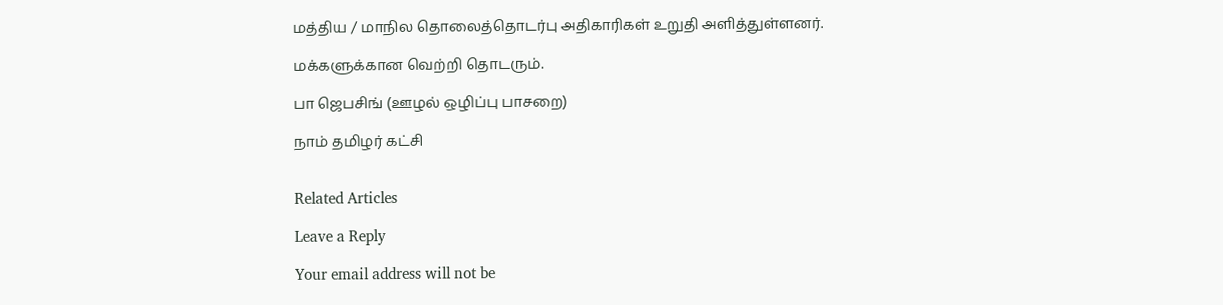மத்திய / மாநில தொலைத்தொடர்பு அதிகாரிகள் உறுதி அளித்துள்ளனர்.

மக்களுக்கான வெற்றி தொடரும்.

பா ஜெபசிங் (ஊழல் ஒழிப்பு பாசறை)

நாம் தமிழர் கட்சி


Related Articles

Leave a Reply

Your email address will not be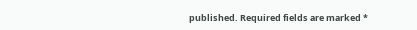published. Required fields are marked *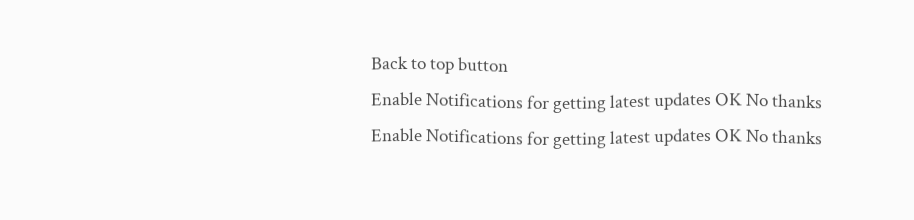Back to top button
Enable Notifications for getting latest updates OK No thanks
Enable Notifications for getting latest updates OK No thanks